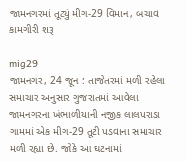જામનગરમાં તૂટ્યું મીગ-29 વિમાન, બચાવ કામગીરી શરૂ

mig29
જામનગર, 24 જૂન : તાજેતરમાં મળી રહેલા સમાચાર અનુસાર ગુજરાતમાં આવેલા જામનગરના ખંભાળીયાની નજીક લાલપરાડા ગામમાં એક મીગ-29 તૂટી પડવાના સમાચાર મળી રહ્યા છે. જોકે આ ઘટનામાં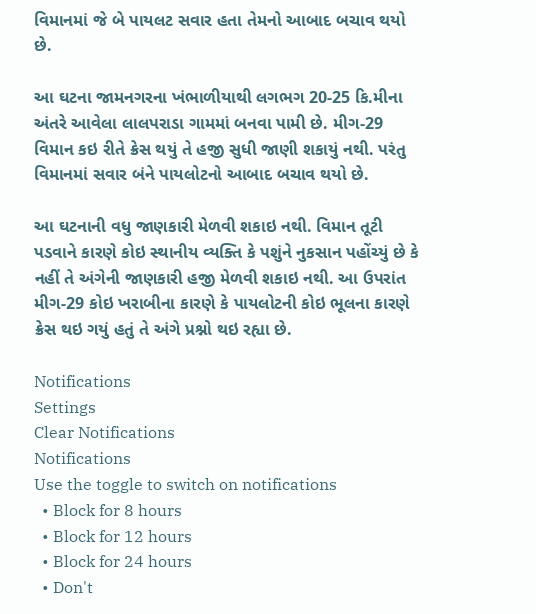વિમાનમાં જે બે પાયલટ સવાર હતા તેમનો આબાદ બચાવ થયો છે.

આ ઘટના જામનગરના ખંભાળીયાથી લગભગ 20-25 કિ.મીના અંતરે આવેલા લાલપરાડા ગામમાં બનવા પામી છે. મીગ-29 વિમાન કઇ રીતે ક્રેસ થયું તે હજી સુધી જાણી શકાયું નથી. પરંતુ વિમાનમાં સવાર બંને પાયલોટનો આબાદ બચાવ થયો છે.

આ ઘટનાની વધુ જાણકારી મેળવી શકાઇ નથી. વિમાન તૂટી પડવાને કારણે કોઇ સ્થાનીય વ્યક્તિ કે પશુંને નુકસાન પહોંચ્યું છે કે નહીં તે અંગેની જાણકારી હજી મેળવી શકાઇ નથી. આ ઉપરાંત મીગ-29 કોઇ ખરાબીના કારણે કે પાયલોટની કોઇ ભૂલના કારણે ક્રેસ થઇ ગયું હતું તે અંગે પ્રશ્નો થઇ રહ્યા છે.

Notifications
Settings
Clear Notifications
Notifications
Use the toggle to switch on notifications
  • Block for 8 hours
  • Block for 12 hours
  • Block for 24 hours
  • Don't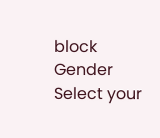block
Gender
Select your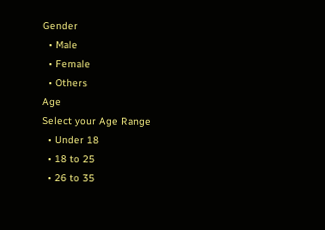Gender
  • Male
  • Female
  • Others
Age
Select your Age Range
  • Under 18
  • 18 to 25
  • 26 to 35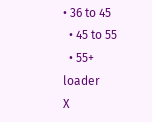• 36 to 45
  • 45 to 55
  • 55+
loader
X